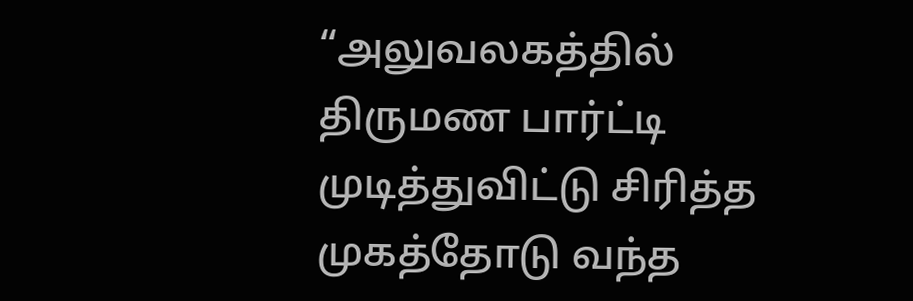“அலுவலகத்தில் திருமண பார்ட்டி முடித்துவிட்டு சிரித்த முகத்தோடு வந்த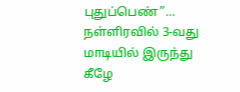புதுப்பெண்”… நள்ளிரவில் 3-வது மாடியில் இருந்து கீழே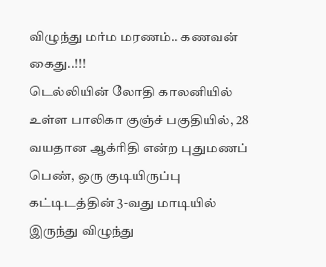விழுந்து மர்ம மரணம்.. கணவன் கைது..!!!
டெல்லியின் லோதி காலனியில் உள்ள பாலிகா குஞ்ச் பகுதியில், 28 வயதான ஆக்ரிதி என்ற புதுமணப் பெண், ஒரு குடியிருப்பு கட்டிடத்தின் 3-வது மாடியில் இருந்து விழுந்து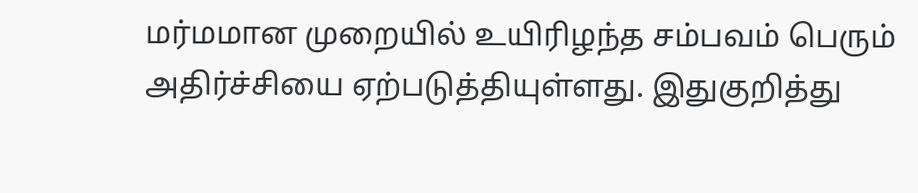மர்மமான முறையில் உயிரிழந்த சம்பவம் பெரும் அதிர்ச்சியை ஏற்படுத்தியுள்ளது. இதுகுறித்து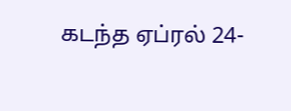கடந்த ஏப்ரல் 24-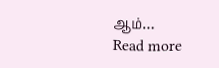ஆம்…
Read more